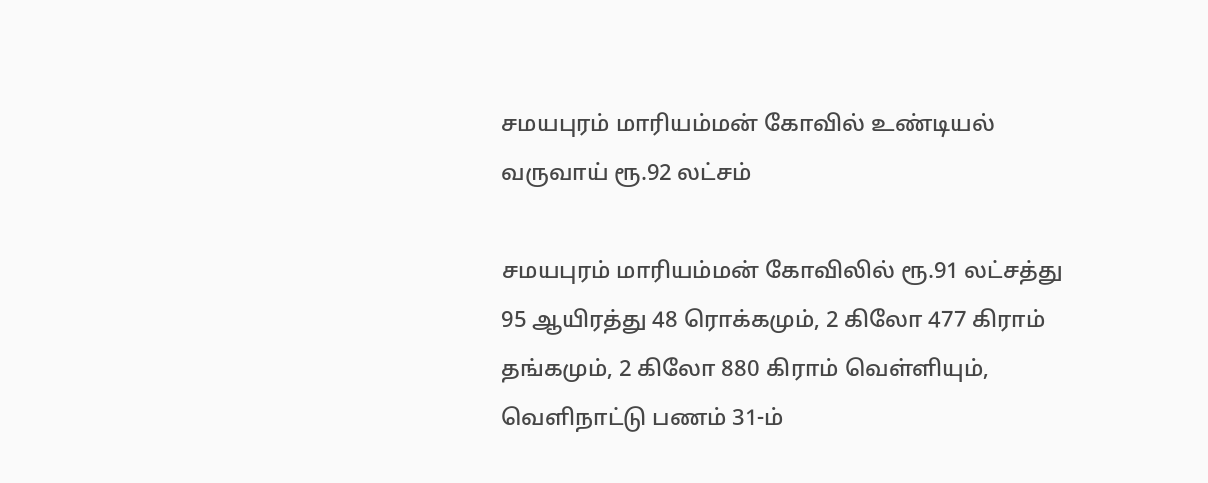சமயபுரம் மாரியம்மன் கோவில் உண்டியல் வருவாய் ரூ.92 லட்சம்

சமயபுரம் மாரியம்மன் கோவிலில் ரூ.91 லட்சத்து 95 ஆயிரத்து 48 ரொக்கமும், 2 கிலோ 477 கிராம் தங்கமும், 2 கிலோ 880 கிராம் வெள்ளியும், வெளிநாட்டு பணம் 31-ம்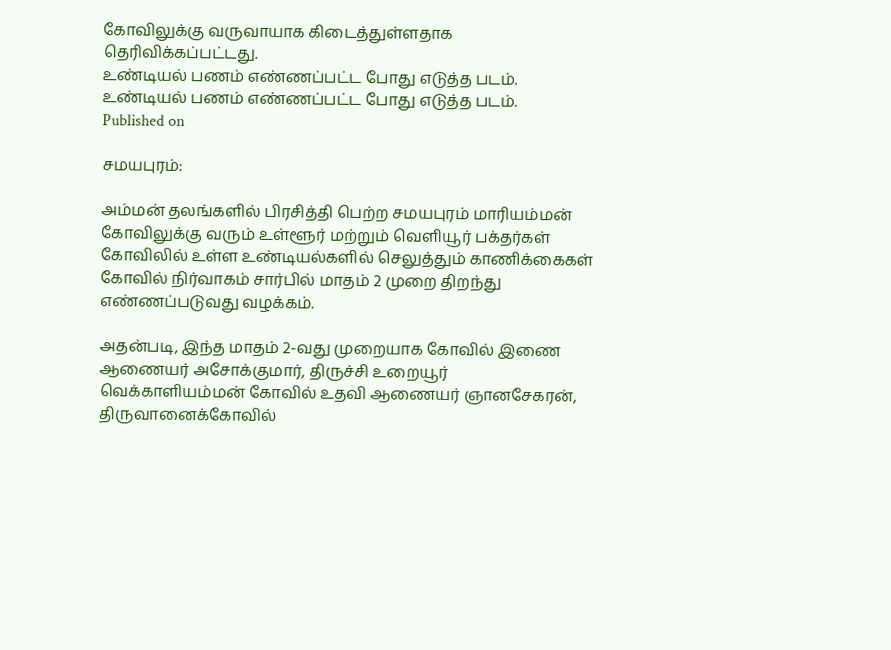கோவிலுக்கு வருவாயாக கிடைத்துள்ளதாக தெரிவிக்கப்பட்டது.
உண்டியல் பணம் எண்ணப்பட்ட போது எடுத்த படம்.
உண்டியல் பணம் எண்ணப்பட்ட போது எடுத்த படம்.
Published on

சமயபுரம்:

அம்மன் தலங்களில் பிரசித்தி பெற்ற சமயபுரம் மாரியம்மன் கோவிலுக்கு வரும் உள்ளூர் மற்றும் வெளியூர் பக்தர்கள் கோவிலில் உள்ள உண்டியல்களில் செலுத்தும் காணிக்கைகள் கோவில் நிர்வாகம் சார்பில் மாதம் 2 முறை திறந்து எண்ணப்படுவது வழக்கம்.

அதன்படி, இந்த மாதம் 2-வது முறையாக கோவில் இணை ஆணையர் அசோக்குமார், திருச்சி உறையூர் வெக்காளியம்மன் கோவில் உதவி ஆணையர் ஞானசேகரன், திருவானைக்கோவில்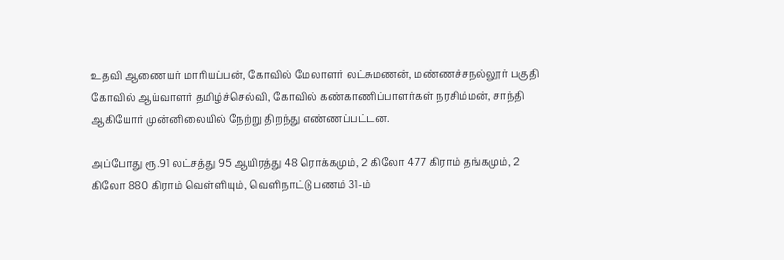உதவி ஆணையர் மாரியப்பன், கோவில் மேலாளர் லட்சுமணன், மண்ணச்சநல்லூர் பகுதி கோவில் ஆய்வாளர் தமிழ்ச்செல்வி, கோவில் கண்காணிப்பாளர்கள் நரசிம்மன், சாந்தி ஆகியோர் முன்னிலையில் நேற்று திறந்து எண்ணப்பட்டன.

அப்போது ரூ.91 லட்சத்து 95 ஆயிரத்து 48 ரொக்கமும், 2 கிலோ 477 கிராம் தங்கமும், 2 கிலோ 880 கிராம் வெள்ளியும், வெளிநாட்டு பணம் 31-ம்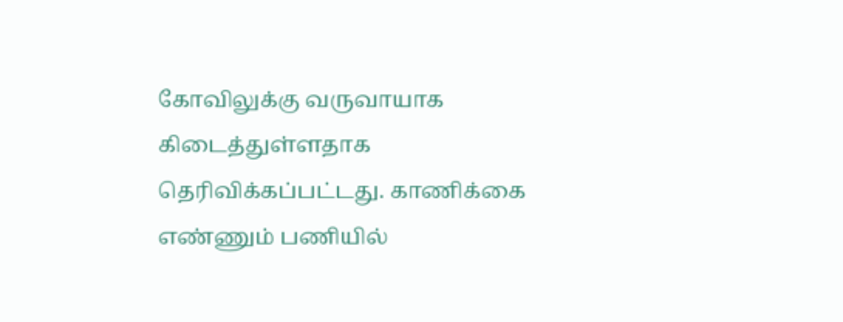கோவிலுக்கு வருவாயாக கிடைத்துள்ளதாக தெரிவிக்கப்பட்டது. காணிக்கை எண்ணும் பணியில்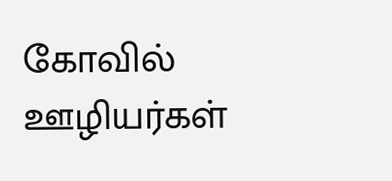கோவில் ஊழியர்கள்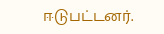ஈடுபட்டனர்.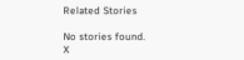Related Stories

No stories found.
X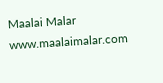Maalai Malar
www.maalaimalar.com